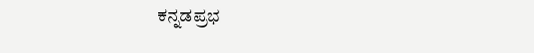ಕನ್ನಡಪ್ರಭ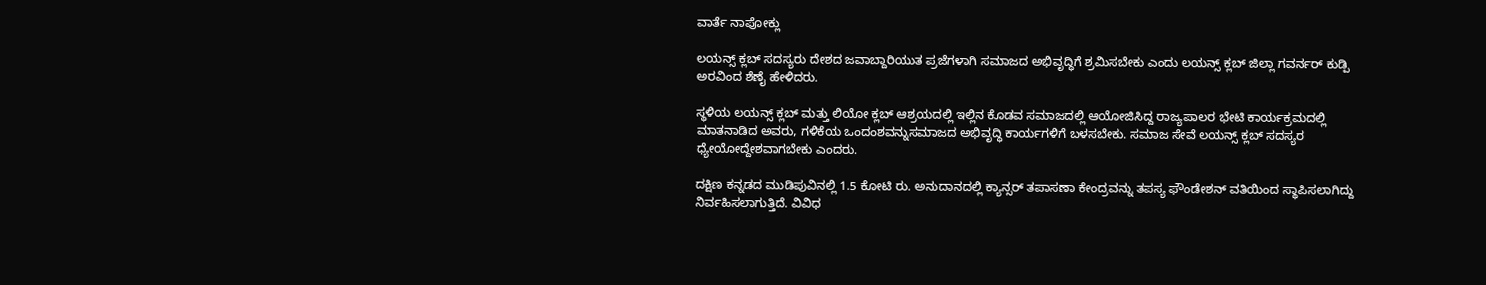ವಾರ್ತೆ ನಾಪೋಕ್ಲು

ಲಯನ್ಸ್ ಕ್ಲಬ್‌ ಸದಸ್ಯರು ದೇಶದ ಜವಾಬ್ದಾರಿಯುತ ಪ್ರಜೆಗಳಾಗಿ ಸಮಾಜದ ಅಭಿವೃದ್ಧಿಗೆ ಶ್ರಮಿಸಬೇಕು ಎಂದು ಲಯನ್ಸ್ ಕ್ಲಬ್ ಜಿಲ್ಲಾ ಗವರ್ನರ್ ಕುಡ್ಪಿ ಅರವಿಂದ ಶೆಣೈ ಹೇಳಿದರು.

ಸ್ಥಳಿಯ ಲಯನ್ಸ್ ಕ್ಲಬ್ ಮತ್ತು ಲಿಯೋ ಕ್ಲಬ್ ಆಶ್ರಯದಲ್ಲಿ ಇಲ್ಲಿನ ಕೊಡವ ಸಮಾಜದಲ್ಲಿ ಆಯೋಜಿಸಿದ್ದ ರಾಜ್ಯಪಾಲರ ಭೇಟಿ ಕಾರ್ಯಕ್ರಮದಲ್ಲಿ ಮಾತನಾಡಿದ ಅವರು, ಗಳಿಕೆಯ ಒಂದಂಶವನ್ನುಸಮಾಜದ ಅಭಿವೃದ್ಧಿ ಕಾರ್ಯಗಳಿಗೆ ಬಳಸಬೇಕು. ಸಮಾಜ ಸೇವೆ ಲಯನ್ಸ್ ಕ್ಲಬ್ ಸದಸ್ಯರ ಧ್ಯೇಯೋದ್ದೇಶವಾಗಬೇಕು ಎಂದರು.

ದಕ್ಷಿಣ ಕನ್ನಡದ ಮುಡಿಪುವಿನಲ್ಲಿ 1.5 ಕೋಟಿ ರು. ಅನುದಾನದಲ್ಲಿ ಕ್ಯಾನ್ಸರ್ ತಪಾಸಣಾ ಕೇಂದ್ರವನ್ನು ತಪಸ್ಯ ಫೌಂಡೇಶನ್ ವತಿಯಿಂದ ಸ್ಥಾಪಿಸಲಾಗಿದ್ದು ನಿರ್ವಹಿಸಲಾಗುತ್ತಿದೆ. ವಿವಿಧ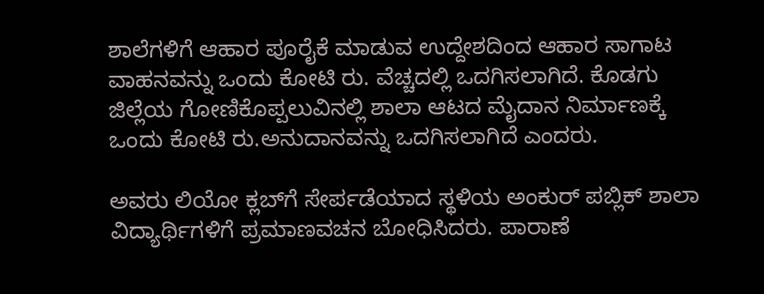ಶಾಲೆಗಳಿಗೆ ಆಹಾರ ಪೂರೈಕೆ ಮಾಡುವ ಉದ್ದೇಶದಿಂದ ಆಹಾರ ಸಾಗಾಟ ವಾಹನವನ್ನು ಒಂದು ಕೋಟಿ ರು. ವೆಚ್ಚದಲ್ಲಿ ಒದಗಿಸಲಾಗಿದೆ. ಕೊಡಗು ಜಿಲ್ಲೆಯ ಗೋಣಿಕೊಪ್ಪಲುವಿನಲ್ಲಿ ಶಾಲಾ ಆಟದ ಮೈದಾನ ನಿರ್ಮಾಣಕ್ಕೆ ಒಂದು ಕೋಟಿ ರು.ಅನುದಾನವನ್ನು ಒದಗಿಸಲಾಗಿದೆ ಎಂದರು.

ಅವರು ಲಿಯೋ ಕ್ಲಬ್‌ಗೆ ಸೇರ್ಪಡೆಯಾದ ಸ್ಥಳಿಯ ಅಂಕುರ್ ಪಬ್ಲಿಕ್ ಶಾಲಾ ವಿದ್ಯಾರ್ಥಿಗಳಿಗೆ ಪ್ರಮಾಣವಚನ ಬೋಧಿಸಿದರು. ಪಾರಾಣೆ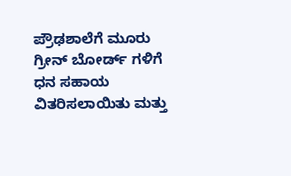ಪ್ರೌಢಶಾಲೆಗೆ ಮೂರು ಗ್ರೀನ್ ಬೋರ್ಡ್ ಗಳಿಗೆ ಧನ ಸಹಾಯ ವಿತರಿಸಲಾಯಿತು ಮತ್ತು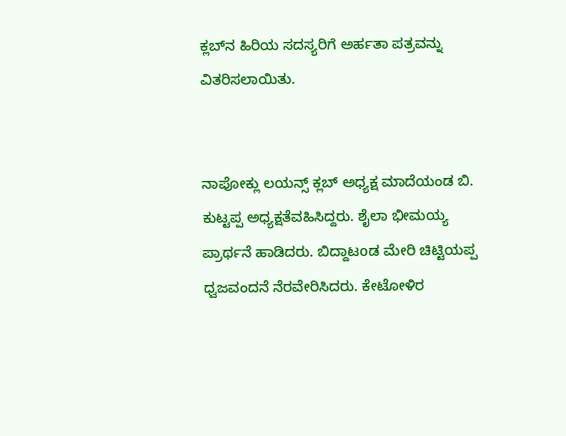ಕ್ಲಬ್‌ನ ಹಿರಿಯ ಸದಸ್ಯರಿಗೆ ಅರ್ಹತಾ ಪತ್ರವನ್ನು ವಿತರಿಸಲಾಯಿತು.


ನಾಪೋಕ್ಲು ಲಯನ್ಸ್ ಕ್ಲಬ್ ಅಧ್ಯಕ್ಷ ಮಾದೆಯಂಡ ಬಿ. ಕುಟ್ಟಪ್ಪ ಅಧ್ಯಕ್ಷತೆವಹಿಸಿದ್ದರು. ಶೈಲಾ ಭೀಮಯ್ಯ ಪ್ರಾರ್ಥನೆ ಹಾಡಿದರು. ಬಿದ್ದಾಟoಡ ಮೇರಿ ಚಿಟ್ಟಿಯಪ್ಪ ಧ್ವಜವಂದನೆ ನೆರವೇರಿಸಿದರು. ಕೇಟೋಳಿರ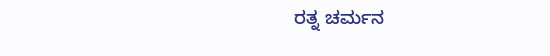ರತ್ನ ಚರ್ಮನ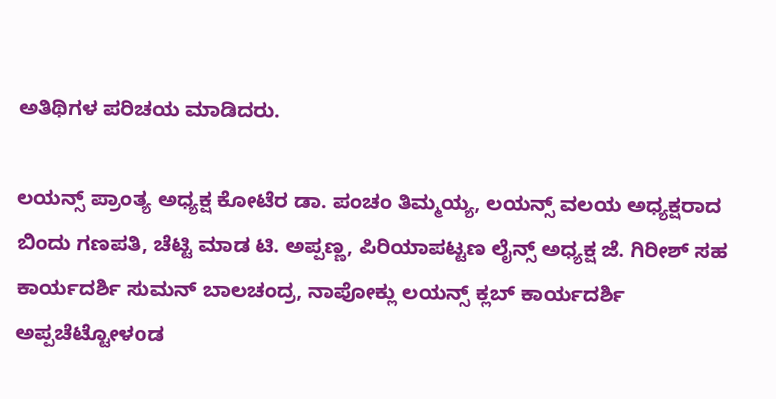ಅತಿಥಿಗಳ ಪರಿಚಯ ಮಾಡಿದರು.

ಲಯನ್ಸ್‌ ಪ್ರಾಂತ್ಯ ಅಧ್ಯಕ್ಷ ಕೋಟೆರ ಡಾ. ಪಂಚಂ ತಿಮ್ಮಯ್ಯ, ಲಯನ್ಸ್ ವಲಯ ಅಧ್ಯಕ್ಷರಾದ ಬಿಂದು ಗಣಪತಿ, ಚೆಟ್ಟಿ ಮಾಡ ಟಿ. ಅಪ್ಪಣ್ಣ, ಪಿರಿಯಾಪಟ್ಟಣ ಲೈನ್ಸ್ ಅಧ್ಯಕ್ಷ ಜೆ. ಗಿರೀಶ್ ಸಹ ಕಾರ್ಯದರ್ಶಿ ಸುಮನ್ ಬಾಲಚಂದ್ರ, ನಾಪೋಕ್ಲು ಲಯನ್ಸ್ ಕ್ಲಬ್ ಕಾರ್ಯದರ್ಶಿ ಅಪ್ಪಚೆಟ್ಟೋಳoಡ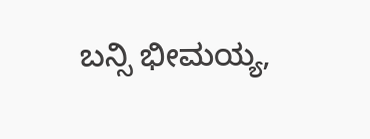ಬನ್ಸಿ ಭೀಮಯ್ಯ,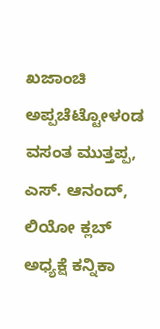ಖಜಾಂಚಿ ಅಪ್ಪಚೆಟ್ಟೋಳoಡ ವಸಂತ ಮುತ್ತಪ್ಪ, ಎಸ್. ಆನಂದ್, ಲಿಯೋ ಕ್ಲಬ್‌ ಅಧ್ಯಕ್ಷೆ ಕನ್ನಿಕಾ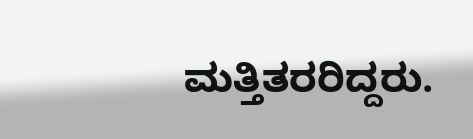ಮತ್ತಿತರರಿದ್ದರು.